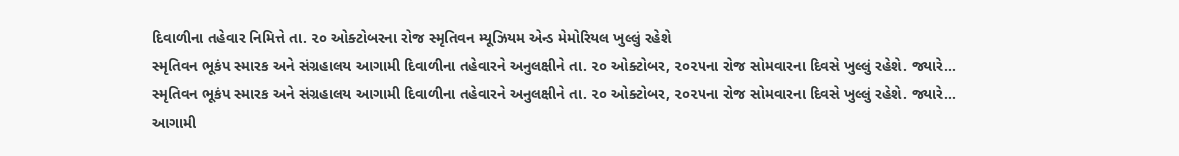દિવાળીના તહેવાર નિમિત્તે તા. ૨૦ ઓક્ટોબરના રોજ સ્મૃતિવન મ્યૂઝિયમ એન્ડ મેમોરિયલ ખુલ્લું રહેશે
સ્મૃતિવન ભૂકંપ સ્મારક અને સંગ્રહાલય આગામી દિવાળીના તહેવારને અનુલક્ષીને તા. ૨૦ ઓક્ટોબર, ૨૦૨૫ના રોજ સોમવારના દિવસે ખુલ્લું રહેશે. જ્યારે...
સ્મૃતિવન ભૂકંપ સ્મારક અને સંગ્રહાલય આગામી દિવાળીના તહેવારને અનુલક્ષીને તા. ૨૦ ઓક્ટોબર, ૨૦૨૫ના રોજ સોમવારના દિવસે ખુલ્લું રહેશે. જ્યારે...
આગામી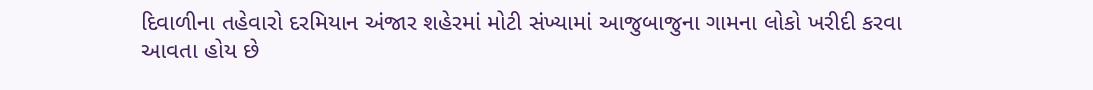દિવાળીના તહેવારો દરમિયાન અંજાર શહેરમાં મોટી સંખ્યામાં આજુબાજુના ગામના લોકો ખરીદી કરવા આવતા હોય છે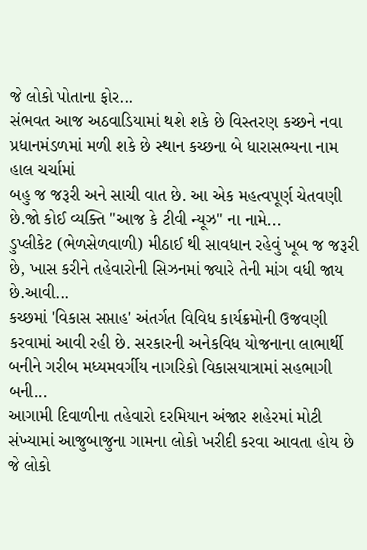જે લોકો પોતાના ફોર...
સંભવત આજ અઠવાડિયામાં થશે શકે છે વિસ્તરણ કચ્છને નવા પ્રધાનમંડળમાં મળી શકે છે સ્થાન કચ્છના બે ધારાસભ્યના નામ હાલ ચર્ચામાં
બહુ જ જરૂરી અને સાચી વાત છે. આ એક મહત્વપૂર્ણ ચેતવણી છે.જો કોઈ વ્યક્તિ "આજ કે ટીવી ન્યૂઝ" ના નામે...
ડુપ્લીકેટ (ભેળસેળવાળી) મીઠાઈ થી સાવધાન રહેવું ખૂબ જ જરૂરી છે, ખાસ કરીને તહેવારોની સિઝનમાં જ્યારે તેની માંગ વધી જાય છે.આવી...
કચ્છમાં 'વિકાસ સપ્તાહ' અંતર્ગત વિવિધ કાર્યક્રમોની ઉજવણી કરવામાં આવી રહી છે. સરકારની અનેકવિધ યોજનાના લાભાર્થી બનીને ગરીબ મધ્યમવર્ગીય નાગરિકો વિકાસયાત્રામાં સહભાગી બની...
આગામી દિવાળીના તહેવારો દરમિયાન અંજાર શહેરમાં મોટી સંખ્યામાં આજુબાજુના ગામના લોકો ખરીદી કરવા આવતા હોય છે જે લોકો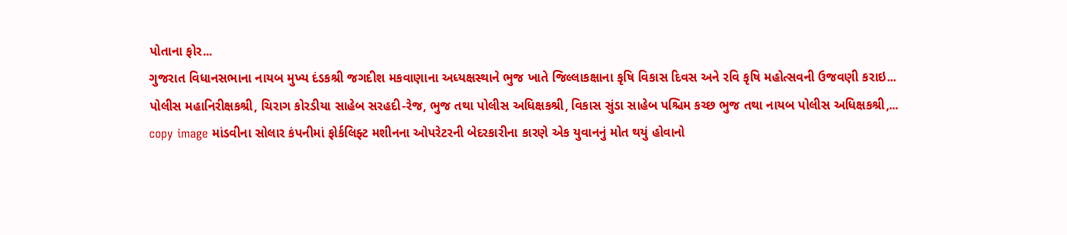પોતાના ફોર...
ગુજરાત વિધાનસભાના નાયબ મુખ્ય દંડકશ્રી જગદીશ મકવાણાના અધ્યક્ષસ્થાને ભુજ ખાતે જિલ્લાકક્ષાના કૃષિ વિકાસ દિવસ અને રવિ કૃષિ મહોત્સવની ઉજવણી કરાઇ...
પોલીસ મહાનિરીક્ષકશ્રી, ચિરાગ કોરડીયા સાહેબ સરહદી-રેજ, ભુજ તથા પોલીસ અધિક્ષકશ્રી, વિકાસ સુંડા સાહેબ પશ્ચિમ કચ્છ ભુજ તથા નાયબ પોલીસ અધિક્ષકશ્રી,...
copy image માંડવીના સોલાર કંપનીમાં ફોર્કલિફ્ટ મશીનના ઓપરેટરની બેદરકારીના કારણે એક યુવાનનું મોત થયું હોવાનો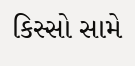કિસ્સો સામે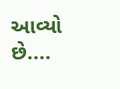આવ્યો છે....